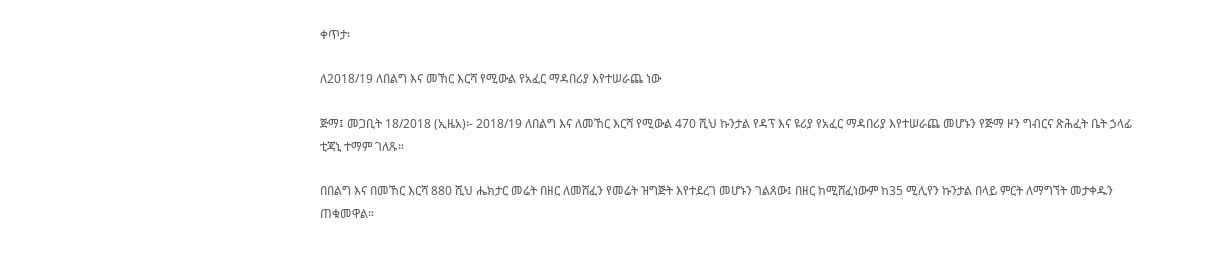ቀጥታ፡

ለ2018/19 ለበልግ እና መኸር እርሻ የሚውል የአፈር ማዳበሪያ እየተሠራጨ ነው

ጅማ፤ መጋቢት 18/2018 (ኢዜአ)፡- 2018/19 ለበልግ እና ለመኸር እርሻ የሚውል 470 ሺህ ኩንታል የዳፕ እና ዩሪያ የአፈር ማዳበሪያ እየተሠራጨ መሆኑን የጅማ ዞን ግብርና ጽሕፈት ቤት ኃላፊ ቲጃኒ ተማም ገለጹ።

በበልግ እና በመኸር እርሻ 880 ሺህ ሔክታር መሬት በዘር ለመሸፈን የመሬት ዝግጅት እየተደረገ መሆኑን ገልጸው፤ በዘር ከሚሸፈነውም ከ35 ሚሊየን ኩንታል በላይ ምርት ለማግኘት መታቀዱን ጠቁመዋል።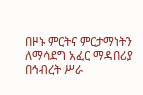በዞኑ ምርትና ምርታማነትን ለማሳደግ አፈር ማዳበሪያ በኅብረት ሥራ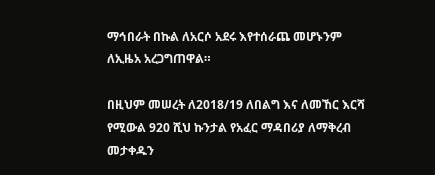ማኅበራት በኩል ለአርሶ አደሩ እየተሰራጨ መሆኑንም ለኢዜአ አረጋግጠዋል።

በዚህም መሠረት ለ2018/19 ለበልግ እና ለመኸር እርሻ የሚውል 920 ሺህ ኩንታል የአፈር ማዳበሪያ ለማቅረብ መታቀዱን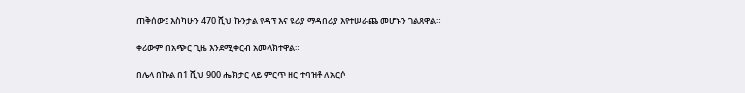ጠቅሰው፤ እስካሁን 470 ሺህ ኩንታል የዳፕ እና ዩሪያ ማዳበሪያ እየተሠራጨ መሆኑን ገልጸዋል።

ቀሪውም በአጭር ጊዜ እንደሚቀርብ አመላክተዋል።

በሌላ በኩል በ1 ሺህ 900 ሔክታር ላይ ምርጥ ዘር ተባዝቶ ለአርሶ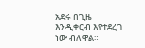አደሩ በጊዜ እንዲቀርብ እየተደረገ ነው ብለዋል።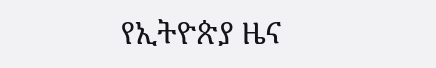የኢትዮጵያ ዜና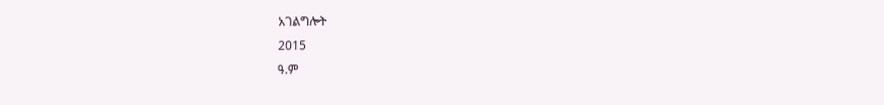አገልግሎት
2015
ዓ.ም